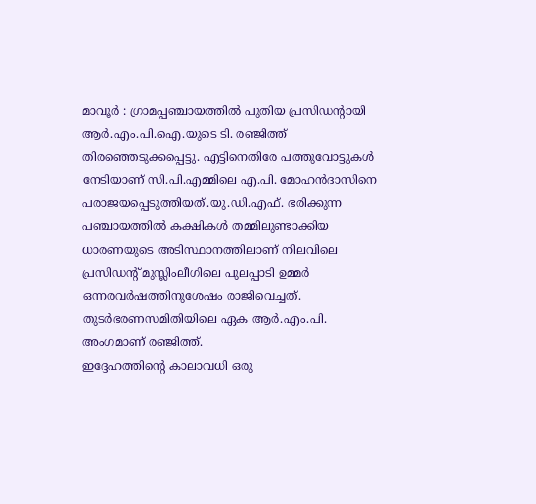മാവൂർ : ഗ്രാമപ്പഞ്ചായത്തിൽ പുതിയ പ്രസിഡന്റായി ആർ.എം.പി.ഐ.യുടെ ടി. രഞ്ജിത്ത് തിരഞ്ഞെടുക്കപ്പെട്ടു. എട്ടിനെതിരേ പത്തുവോട്ടുകൾ നേടിയാണ് സി.പി.എമ്മിലെ എ.പി. മോഹൻദാസിനെ പരാജയപ്പെടുത്തിയത്.യു.ഡി.എഫ്. ഭരിക്കുന്ന പഞ്ചായത്തിൽ കക്ഷികൾ തമ്മിലുണ്ടാക്കിയ ധാരണയുടെ അടിസ്ഥാനത്തിലാണ് നിലവിലെ പ്രസിഡന്റ് മുസ്ലിംലീഗിലെ പുലപ്പാടി ഉമ്മർ ഒന്നരവർഷത്തിനുശേഷം രാജിവെച്ചത്. തുടർഭരണസമിതിയിലെ ഏക ആർ.എം.പി. അംഗമാണ് രഞ്ജിത്ത്.
ഇദ്ദേഹത്തിന്റെ കാലാവധി ഒരു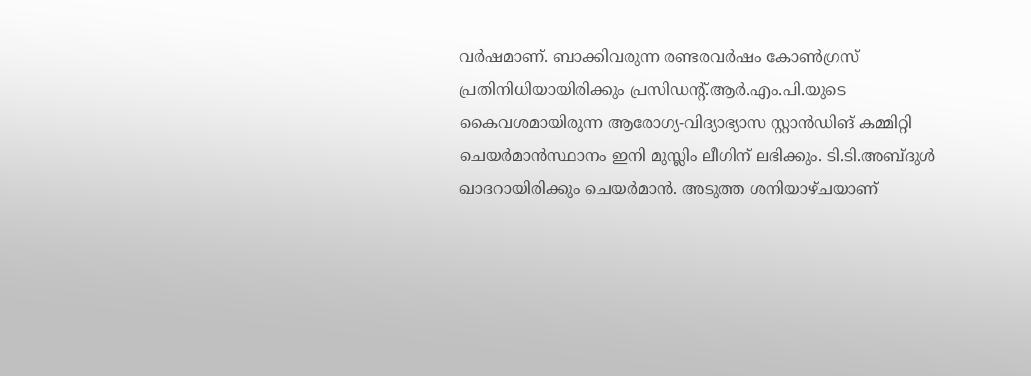വർഷമാണ്. ബാക്കിവരുന്ന രണ്ടരവർഷം കോൺഗ്രസ് പ്രതിനിധിയായിരിക്കും പ്രസിഡന്റ്.ആർ.എം.പി.യുടെ കൈവശമായിരുന്ന ആരോഗ്യ-വിദ്യാഭ്യാസ സ്റ്റാൻഡിങ് കമ്മിറ്റി ചെയർമാൻസ്ഥാനം ഇനി മുസ്ലിം ലീഗിന് ലഭിക്കും. ടി.ടി.അബ്ദുൾ ഖാദറായിരിക്കും ചെയർമാൻ. അടുത്ത ശനിയാഴ്ചയാണ്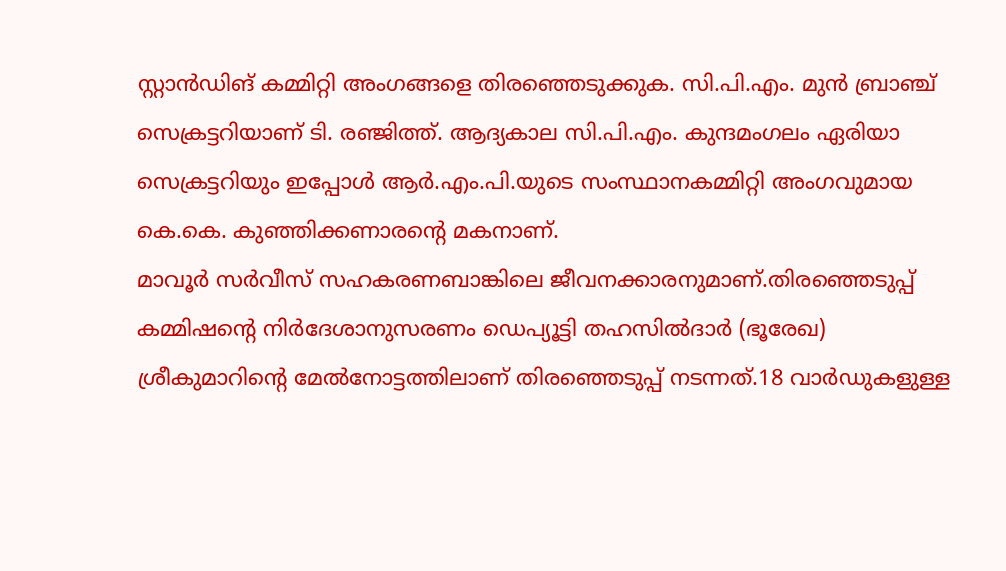സ്റ്റാൻഡിങ് കമ്മിറ്റി അംഗങ്ങളെ തിരഞ്ഞെടുക്കുക. സി.പി.എം. മുൻ ബ്രാഞ്ച് സെക്രട്ടറിയാണ് ടി. രഞ്ജിത്ത്. ആദ്യകാല സി.പി.എം. കുന്ദമംഗലം ഏരിയാ സെക്രട്ടറിയും ഇപ്പോൾ ആർ.എം.പി.യുടെ സംസ്ഥാനകമ്മിറ്റി അംഗവുമായ കെ.കെ. കുഞ്ഞിക്കണാരന്റെ മകനാണ്.
മാവൂർ സർവീസ് സഹകരണബാങ്കിലെ ജീവനക്കാരനുമാണ്.തിരഞ്ഞെടുപ്പ് കമ്മിഷന്റെ നിർദേശാനുസരണം ഡെപ്യൂട്ടി തഹസിൽദാർ (ഭൂരേഖ) ശ്രീകുമാറിന്റെ മേൽനോട്ടത്തിലാണ് തിരഞ്ഞെടുപ്പ് നടന്നത്.18 വാർഡുകളുള്ള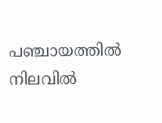പഞ്ചായത്തിൽ നിലവിൽ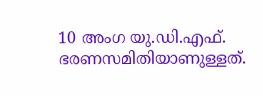10 അംഗ യു.ഡി.എഫ്. ഭരണസമിതിയാണുള്ളത്.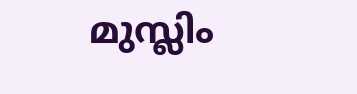മുസ്ലിം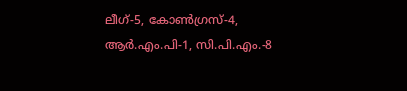ലീഗ്-5, കോൺഗ്രസ്-4, ആർ.എം.പി-1, സി.പി.എം.-8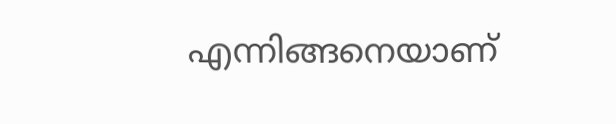എന്നിങ്ങനെയാണ്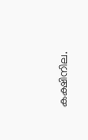കക്ഷിനില.